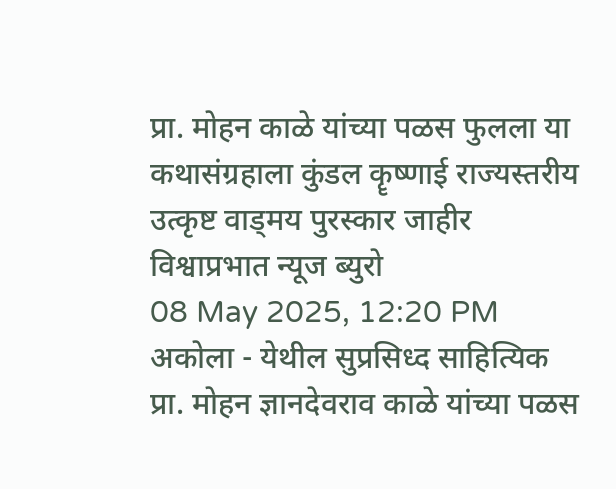प्रा. मोहन काळे यांच्या पळस फुलला या कथासंग्रहाला कुंडल कॄष्णाई राज्यस्तरीय उत्कृष्ट वाड्मय पुरस्कार जाहीर
विश्वाप्रभात न्यूज ब्युरो
08 May 2025, 12:20 PM
अकोला - येथील सुप्रसिध्द साहित्यिक प्रा. मोहन ज्ञानदेवराव काळे यांच्या पळस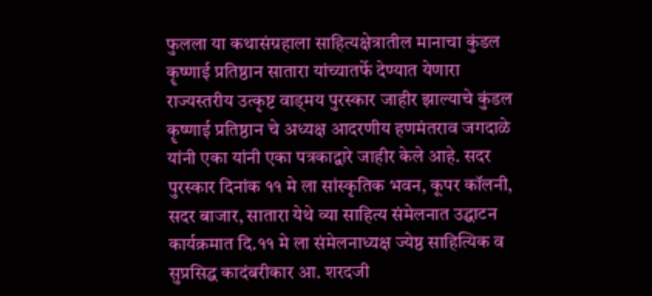फुलला या कथासंग्रहाला साहित्यक्षेत्रातील मानाचा कुंडल कॄष्णाई प्रतिष्ठान सातारा यांच्यातर्फे देण्यात येणारा राज्यस्तरीय उत्कृष्ट वाड्मय पुरस्कार जाहीर झाल्याचे कुंडल कॄष्णाई प्रतिष्ठान चे अध्यक्ष आदरणीय हणमंतराव जगदाळे यांनी एका यांनी एका पत्रकाद्वारे जाहीर केले आहे. सदर पुरस्कार दिनांक ११ मे ला सांस्कृतिक भवन, कूपर कॉलनी, सदर बाजार, सातारा येथे व्या साहित्य संमेलनात उद्घाटन कार्यक्रमात दि.११ मे ला संमेलनाध्यक्ष ज्येष्ठ साहित्यिक व सुप्रसिद्ध कादंबरीकार आ. शरदजी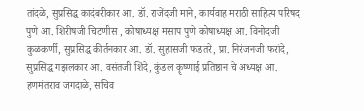तांदळे, सुप्रसिद्ध कादंबरीकार आ. डॉ. राजेंदजी माने, कार्यवाह मराठी साहित्य परिषद पुणे आ. शिरीषजी चिटणीस , कोषाध्यक्ष मसाप पुणे कोषाध्यक्ष आ. विनोदजी कुळकर्णी, सुप्रसिद्ध कीर्तनकार आ. डॉ. सुहासजी फडतरे, प्रा. निरंजनजी फरांदे, सुप्रसिद्ध गझलकार आ. वसंतजी शिंदे, कुंडल कॄष्णाई प्रतिष्ठान चे अध्यक्ष आ. हणमंतराव जगदाळे, सचिव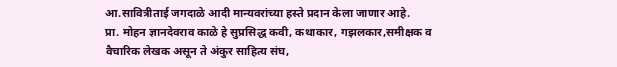आ.सावित्रीताई जगदाळे आदी मान्यवरांच्या हस्ते प्रदान केला जाणार आहे.
प्रा. मोहन ज्ञानदेवराव काळे हे सुप्रसिद्ध कवी, कथाकार, गझलकार,समीक्षक व वैचारिक लेखक असून ते अंकुर साहित्य संघ,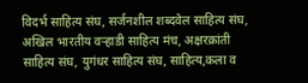विदर्भ साहित्य संघ, सर्जनशील शब्दवेल साहित्य संघ, अखिल भारतीय वऱ्हाडी साहित्य मंच, अक्षरक्रांती साहित्य संघ, युगंधर साहित्य संघ, साहित्य,कला व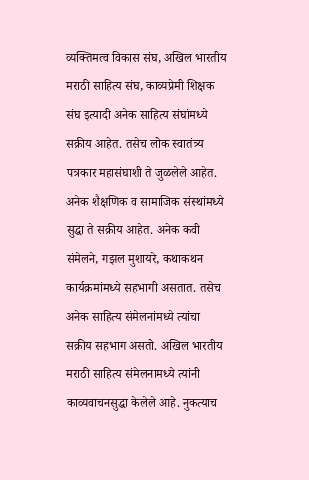व्यक्तिमत्व विकास संघ, अखिल भारतीय मराठी साहित्य संघ, काव्यप्रेमी शिक्षक संघ इत्यादी अनेक साहित्य संघांमध्ये सक्रीय आहेत. तसेच लोक स्वातंत्र्य पत्रकार महासंघाशी ते जुळलेले आहेत. अनेक शैक्षणिक व सामाजिक संस्थांमध्ये सुद्धा ते सक्रीय आहेत. अनेक कवी संमेलने, गझल मुशायरे, कथाकथन कार्यक्रमांमध्ये सहभागी असतात. तसेच अनेक साहित्य संमेलनांमध्ये त्यांचा सक्रीय सहभाग असतो. अखिल भारतीय मराठी साहित्य संमेलनामध्ये त्यांनी काव्यवाचनसुद्धा केलेले आहे. नुकत्याच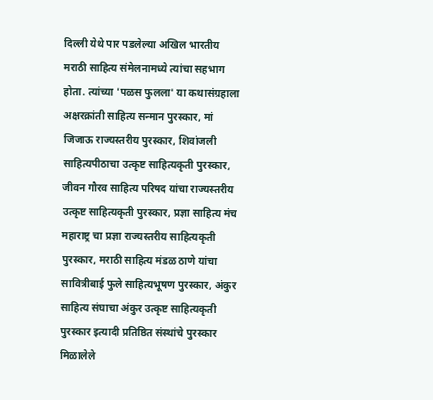दिल्ली येथे पार पडलेल्या अखिल भारतीय मराठी साहित्य संमेलनामध्ये त्यांचा सहभाग होता. त्यांच्या 'पळस फुलला' या कथासंग्रहाला अक्षरक्रांती साहित्य सन्मान पुरस्कार, मां जिजाऊ राज्यस्तरीय पुरस्कार, शिवांजली साहित्यपीठाचा उत्कृष्ट साहित्यकृती पुरस्कार, जीवन गौरव साहित्य परिषद यांचा राज्यस्तरीय उत्कृष्ट साहित्यकृती पुरस्कार, प्रज्ञा साहित्य मंच महाराष्ट्र चा प्रज्ञा राज्यस्तरीय साहित्यकृती पुरस्कार, मराठी साहित्य मंडळ ठाणे यांचा सावित्रीबाई फुले साहित्यभूषण पुरस्कार, अंकुर साहित्य संघाचा अंकुर उत्कृष्ट साहित्यकृती पुरस्कार इत्यादी प्रतिष्ठित संस्थांचे पुरस्कार मिळालेले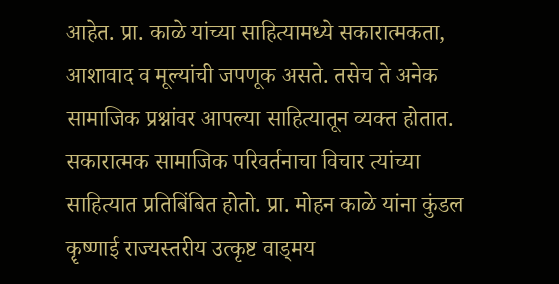आहेत. प्रा. काळे यांच्या साहित्यामध्ये सकारात्मकता, आशावाद व मूल्यांची जपणूक असते. तसेच ते अनेक सामाजिक प्रश्नांवर आपल्या साहित्यातून व्यक्त होतात. सकारात्मक सामाजिक परिवर्तनाचा विचार त्यांच्या साहित्यात प्रतिबिंबित होतो. प्रा. मोहन काळे यांना कुंडल कॄष्णाई राज्यस्तरीय उत्कृष्ट वाड्मय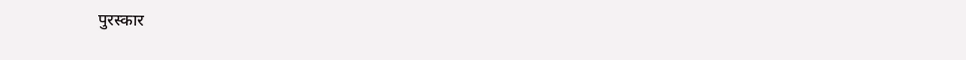पुरस्कार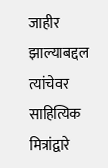जाहीर झाल्याबद्दल त्यांचेवर साहित्यिक मित्रांद्वारे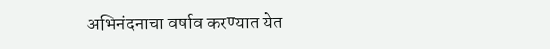अभिनंदनाचा वर्षाव करण्यात येत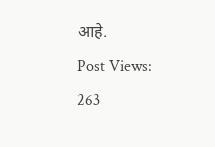आहे.
Post Views: 263